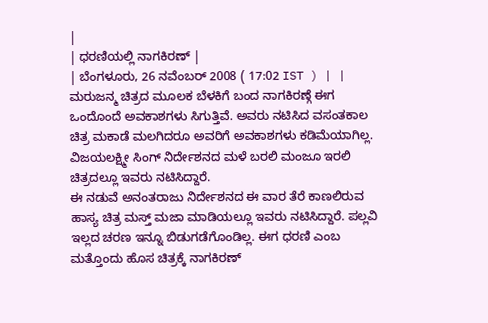|
| ಧರಣಿಯಲ್ಲಿ ನಾಗಕಿರಣ್ |
| ಬೆಂಗಳೂರು, 26 ನವೆಂಬರ್ 2008 ( 17:02 IST ) | |
ಮರುಜನ್ಮ ಚಿತ್ರದ ಮೂಲಕ ಬೆಳಕಿಗೆ ಬಂದ ನಾಗಕಿರಣ್ಗೆ ಈಗ ಒಂದೊಂದೆ ಅವಕಾಶಗಳು ಸಿಗುತ್ತಿವೆ. ಅವರು ನಟಿಸಿದ ವಸಂತಕಾಲ ಚಿತ್ರ ಮಕಾಡೆ ಮಲಗಿದರೂ ಅವರಿಗೆ ಅವಕಾಶಗಳು ಕಡಿಮೆಯಾಗಿಲ್ಲ. ವಿಜಯಲಕ್ಷ್ಮೀ ಸಿಂಗ್ ನಿರ್ದೇಶನದ ಮಳೆ ಬರಲಿ ಮಂಜೂ ಇರಲಿ ಚಿತ್ರದಲ್ಲೂ ಇವರು ನಟಿಸಿದ್ದಾರೆ.
ಈ ನಡುವೆ ಅನಂತರಾಜು ನಿರ್ದೇಶನದ ಈ ವಾರ ತೆರೆ ಕಾಣಲಿರುವ ಹಾಸ್ಯ ಚಿತ್ರ ಮಸ್ತ್ ಮಜಾ ಮಾಡಿಯಲ್ಲೂ ಇವರು ನಟಿಸಿದ್ದಾರೆ. ಪಲ್ಲವಿ ಇಲ್ಲದ ಚರಣ ಇನ್ನೂ ಬಿಡುಗಡೆಗೊಂಡಿಲ್ಲ. ಈಗ ಧರಣಿ ಎಂಬ ಮತ್ತೊಂದು ಹೊಸ ಚಿತ್ರಕ್ಕೆ ನಾಗಕಿರಣ್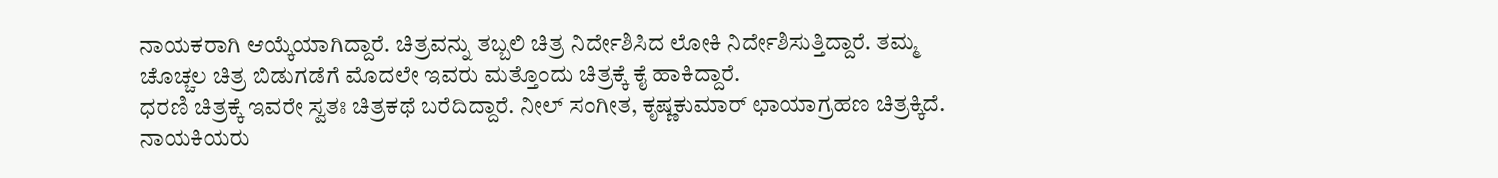ನಾಯಕರಾಗಿ ಆಯ್ಕೆಯಾಗಿದ್ದಾರೆ. ಚಿತ್ರವನ್ನು ತಬ್ಬಲಿ ಚಿತ್ರ ನಿರ್ದೇಶಿಸಿದ ಲೋಕಿ ನಿರ್ದೇಶಿಸುತ್ತಿದ್ದಾರೆ. ತಮ್ಮ ಚೊಚ್ಚಲ ಚಿತ್ರ ಬಿಡುಗಡೆಗೆ ಮೊದಲೇ ಇವರು ಮತ್ತೊಂದು ಚಿತ್ರಕ್ಕೆ ಕೈ ಹಾಕಿದ್ದಾರೆ.
ಧರಣಿ ಚಿತ್ರಕ್ಕೆ ಇವರೇ ಸ್ವತಃ ಚಿತ್ರಕಥೆ ಬರೆದಿದ್ದಾರೆ. ನೀಲ್ ಸಂಗೀತ, ಕೃಷ್ಣಕುಮಾರ್ ಛಾಯಾಗ್ರಹಣ ಚಿತ್ರಕ್ಕಿದೆ. ನಾಯಕಿಯರು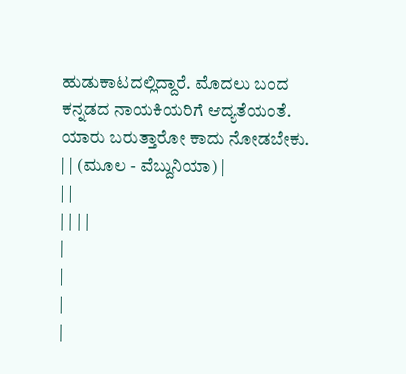ಹುಡುಕಾಟದಲ್ಲಿದ್ದಾರೆ. ಮೊದಲು ಬಂದ ಕನ್ನಡದ ನಾಯಕಿಯರಿಗೆ ಆದ್ಯತೆಯಂತೆ. ಯಾರು ಬರುತ್ತಾರೋ ಕಾದು ನೋಡಬೇಕು.
| | (ಮೂಲ - ವೆಬ್ದುನಿಯಾ) |
| |
| | | |
|
|
|
|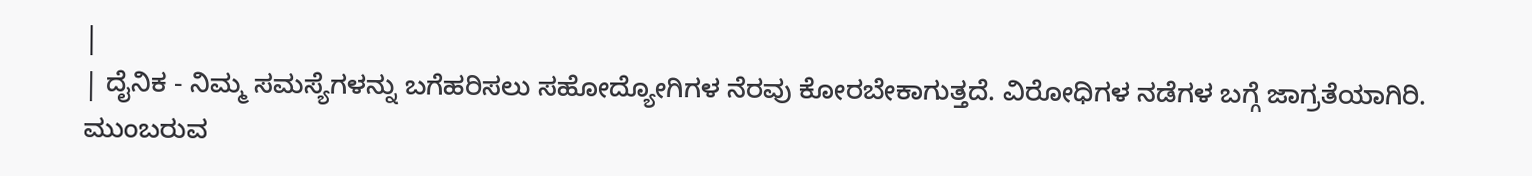|
| ದೈನಿಕ - ನಿಮ್ಮ ಸಮಸ್ಯೆಗಳನ್ನು ಬಗೆಹರಿಸಲು ಸಹೋದ್ಯೋಗಿಗಳ ನೆರವು ಕೋರಬೇಕಾಗುತ್ತದೆ. ವಿರೋಧಿಗಳ ನಡೆಗಳ ಬಗ್ಗೆ ಜಾಗ್ರತೆಯಾಗಿರಿ. ಮುಂಬರುವ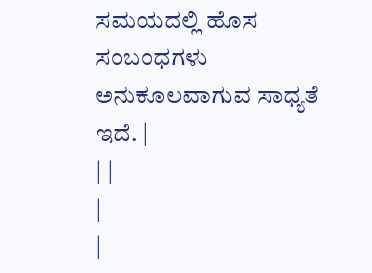ಸಮಯದಲ್ಲಿ ಹೊಸ ಸಂಬಂಧಗಳು ಅನುಕೂಲವಾಗುವ ಸಾಧ್ಯತೆ ಇದೆ. |
| |
|
|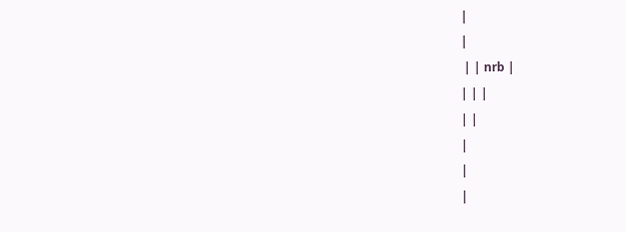|
|
 | | nrb |
| | |
| |
|
|
|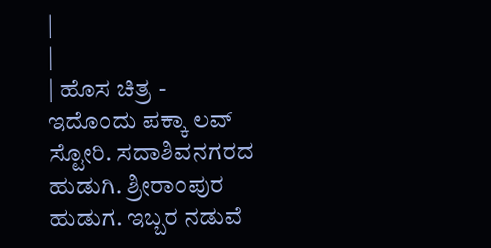|
|
| ಹೊಸ ಚಿತ್ರ - ಇದೊಂದು ಪಕ್ಕಾ ಲವ್ ಸ್ಟೋರಿ. ಸದಾಶಿವನಗರದ ಹುಡುಗಿ. ಶ್ರೀರಾಂಪುರ ಹುಡುಗ. ಇಬ್ಬರ ನಡುವೆ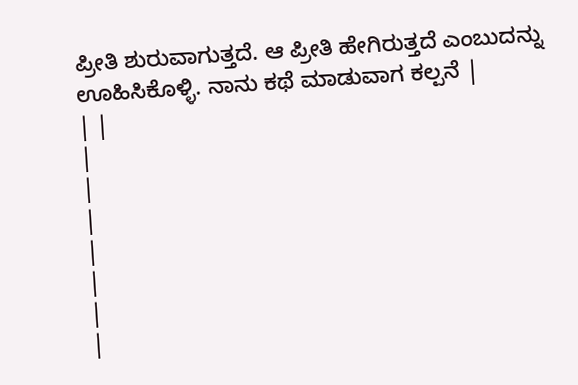ಪ್ರೀತಿ ಶುರುವಾಗುತ್ತದೆ. ಆ ಪ್ರೀತಿ ಹೇಗಿರುತ್ತದೆ ಎಂಬುದನ್ನು ಊಹಿಸಿಕೊಳ್ಳಿ. ನಾನು ಕಥೆ ಮಾಡುವಾಗ ಕಲ್ಪನೆ |
| |
|
|
|
|
|
|
|